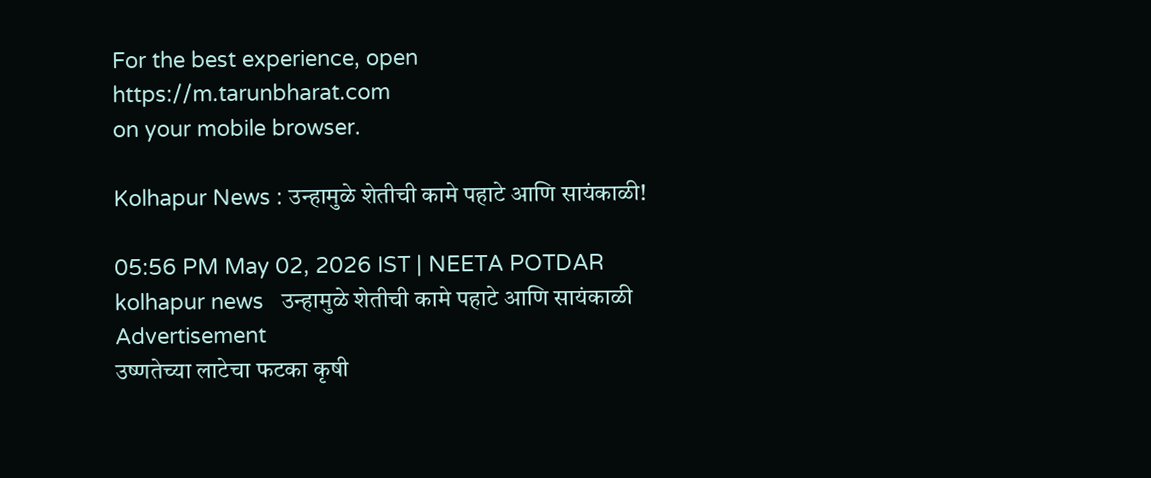For the best experience, open
https://m.tarunbharat.com
on your mobile browser.

Kolhapur News : उन्हामुळे शेतीची कामे पहाटे आणि सायंकाळी!

05:56 PM May 02, 2026 IST | NEETA POTDAR
kolhapur news   उन्हामुळे शेतीची कामे पहाटे आणि सायंकाळी
Advertisement
उष्णतेच्या लाटेचा फटका कृषी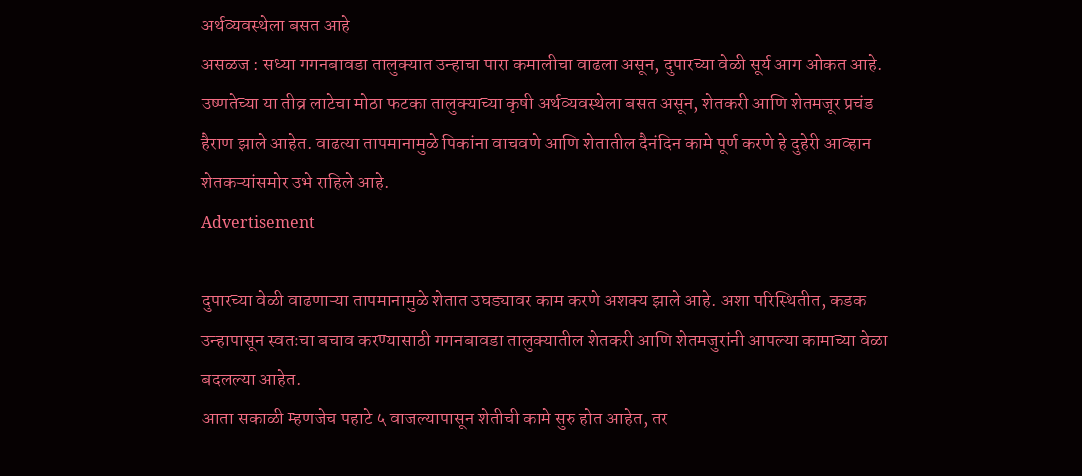अर्थव्यवस्थेला बसत आहे
असळज : सध्या गगनबावडा तालुक्यात उन्हाचा पारा कमालीचा वाढला असून, दुपारच्या वेळी सूर्य आग ओकत आहे. उष्णतेच्या या तीव्र लाटेचा मोठा फटका तालुक्याच्या कृषी अर्थव्यवस्थेला बसत असून, शेतकरी आणि शेतमजूर प्रचंड हैराण झाले आहेत. वाढत्या तापमानामुळे पिकांना वाचवणे आणि शेतातील दैनंदिन कामे पूर्ण करणे हे दुहेरी आव्हान शेतकऱ्यांसमोर उभे राहिले आहे.
Advertisement

दुपारच्या वेळी वाढणाऱ्या तापमानामुळे शेतात उघड्यावर काम करणे अशक्य झाले आहे. अशा परिस्थितीत, कडक उन्हापासून स्वतःचा बचाव करण्यासाठी गगनबावडा तालुक्यातील शेतकरी आणि शेतमजुरांनी आपल्या कामाच्या वेळा बदलल्या आहेत.
आता सकाळी म्हणजेच पहाटे ५ वाजल्यापासून शेतीची कामे सुरु होत आहेत, तर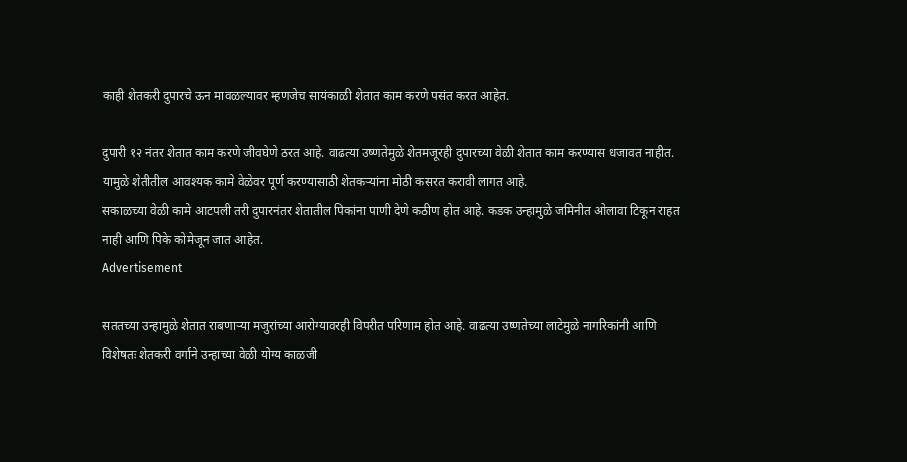काही शेतकरी दुपारचे ऊन मावळल्यावर म्हणजेच सायंकाळी शेतात काम करणे पसंत करत आहेत.

दुपारी १२ नंतर शेतात काम करणे जीवघेणे ठरत आहे. वाढत्या उष्णतेमुळे शेतमजूरही दुपारच्या वेळी शेतात काम करण्यास धजावत नाहीत. यामुळे शेतीतील आवश्यक कामे वेळेवर पूर्ण करण्यासाठी शेतकऱ्यांना मोठी कसरत करावी लागत आहे.
सकाळच्या वेळी कामे आटपली तरी दुपारनंतर शेतातील पिकांना पाणी देणे कठीण होत आहे. कडक उन्हामुळे जमिनीत ओलावा टिकून राहत नाही आणि पिके कोमेजून जात आहेत.
Advertisement

सततच्या उन्हामुळे शेतात राबणाऱ्या मजुरांच्या आरोग्यावरही विपरीत परिणाम होत आहे. वाढत्या उष्णतेच्या लाटेमुळे नागरिकांनी आणि विशेषतः शेतकरी वर्गाने उन्हाच्या वेळी योग्य काळजी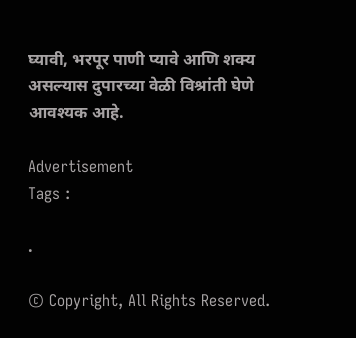घ्यावी, भरपूर पाणी प्यावे आणि शक्य असल्यास दुपारच्या वेळी विश्रांती घेणे आवश्यक आहे.

Advertisement
Tags :

.

© Copyright, All Rights Reserved.